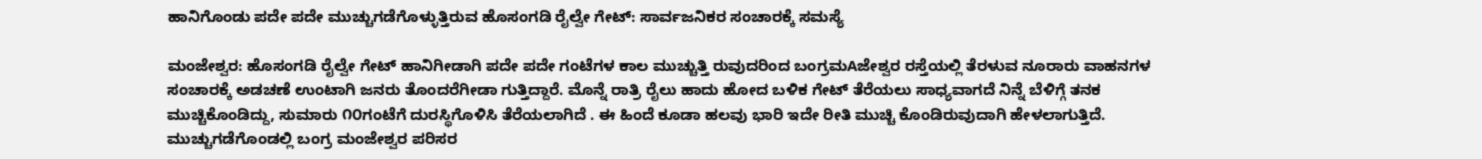ಹಾನಿಗೊಂಡು ಪದೇ ಪದೇ ಮುಚ್ಚುಗಡೆಗೊಳ್ಳುತ್ತಿರುವ ಹೊಸಂಗಡಿ ರೈಲ್ವೇ ಗೇಟ್: ಸಾರ್ವಜನಿಕರ ಸಂಚಾರಕ್ಕೆ ಸಮಸ್ಯೆ

ಮಂಜೇಶ್ವರ: ಹೊಸಂಗಡಿ ರೈಲ್ವೇ ಗೇಟ್ ಹಾನಿಗೀಡಾಗಿ ಪದೇ ಪದೇ ಗಂಟೆಗಳ ಕಾಲ ಮುಚ್ಚುತ್ತಿ ರುವುದರಿಂದ ಬಂಗ್ರಮAಜೇಶ್ವರ ರಸ್ತೆಯಲ್ಲಿ ತೆರಳುವ ನೂರಾರು ವಾಹನಗಳ ಸಂಚಾರಕ್ಕೆ ಅಡಚಣೆ ಉಂಟಾಗಿ ಜನರು ತೊಂದರೆಗೀಡಾ ಗುತ್ತಿದ್ದಾರೆ. ಮೊನ್ನೆ ರಾತ್ರಿ ರೈಲು ಹಾದು ಹೋದ ಬಳಿಕ ಗೇಟ್ ತೆರೆಯಲು ಸಾಧ್ಯವಾಗದೆ ನಿನ್ನೆ ಬೆಳಿಗ್ಗೆ ತನಕ ಮುಚ್ಚಿಕೊಂಡಿದ್ದು, ಸುಮಾರು ೧೦ಗಂಟೆಗೆ ದುರಸ್ಥಿಗೊಳಿಸಿ ತೆರೆಯಲಾಗಿದೆ . ಈ ಹಿಂದೆ ಕೂಡಾ ಹಲವು ಭಾರಿ ಇದೇ ರೀತಿ ಮುಚ್ಚಿ ಕೊಂಡಿರುವುದಾಗಿ ಹೇಳಲಾಗುತ್ತಿದೆ. ಮುಚ್ಚುಗಡೆಗೊಂಡಲ್ಲಿ ಬಂಗ್ರ ಮಂಜೇಶ್ವರ ಪರಿಸರ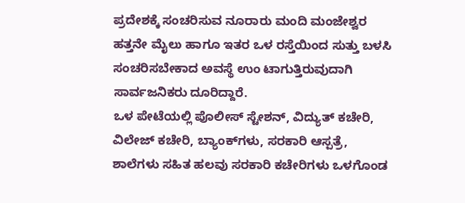ಪ್ರದೇಶಕ್ಕೆ ಸಂಚರಿಸುವ ನೂರಾರು ಮಂದಿ ಮಂಜೇಶ್ವರ ಹತ್ತನೇ ಮೈಲು ಹಾಗೂ ಇತರ ಒಳ ರಸ್ತೆಯಿಂದ ಸುತ್ತು ಬಳಸಿ ಸಂಚರಿಸಬೇಕಾದ ಅವಸ್ಥೆ ಉಂ ಟಾಗುತ್ತಿರುವುದಾಗಿ ಸಾರ್ವಜನಿಕರು ದೂರಿದ್ದಾರೆ.
ಒಳ ಪೇಟೆಯಲ್ಲಿ ಪೊಲೀಸ್ ಸ್ಟೇಶನ್, ವಿದ್ಯುತ್ ಕಚೇರಿ, ವಿಲೇಜ್ ಕಚೇರಿ, ಬ್ಯಾಂಕ್‌ಗಳು, ಸರಕಾರಿ ಆಸ್ಪತ್ರೆ, ಶಾಲೆಗಳು ಸಹಿತ ಹಲವು ಸರಕಾರಿ ಕಚೇರಿಗಳು ಒಳಗೊಂಡ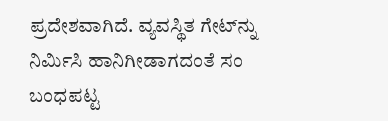ಪ್ರದೇಶವಾಗಿದೆ. ವ್ಯವಸ್ಥಿತ ಗೇಟ್‌ನ್ನು ನಿರ್ಮಿಸಿ ಹಾನಿಗೀಡಾಗದಂತೆ ಸಂ ಬಂಧಪಟ್ಟ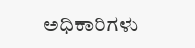ಅಧಿಕಾರಿಗಳು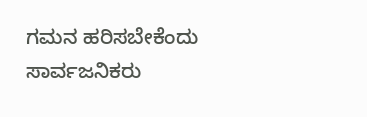ಗಮನ ಹರಿಸಬೇಕೆಂದು ಸಾರ್ವಜನಿಕರು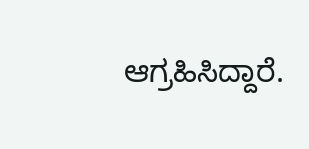ಆಗ್ರಹಿಸಿದ್ದಾರೆ.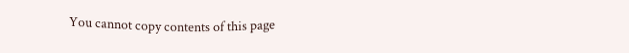You cannot copy contents of this page